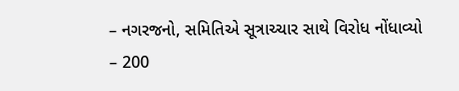– નગરજનો, સમિતિએ સૂત્રાચ્ચાર સાથે વિરોધ નોંધાવ્યો
– 200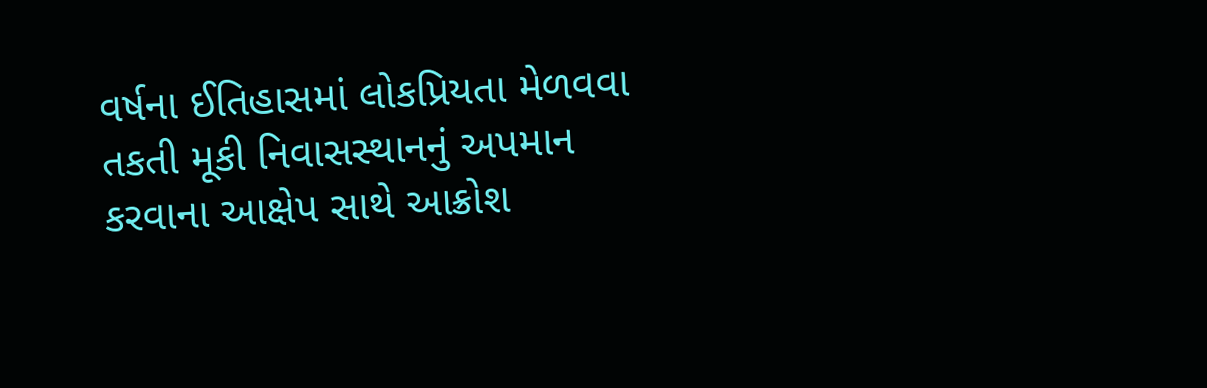વર્ષના ઈતિહાસમાં લોકપ્રિયતા મેળવવા તકતી મૂકી નિવાસસ્થાનનું અપમાન કરવાના આક્ષેપ સાથે આક્રોશ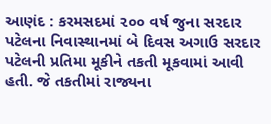આણંદ : કરમસદમાં ૨૦૦ વર્ષ જુના સરદાર પટેલના નિવાસ્થાનમાં બે દિવસ અગાઉ સરદાર પટેલની પ્રતિમા મૂકીને તકતી મૂકવામાં આવી હતી. જે તકતીમાં રાજ્યના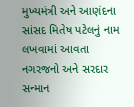મુખ્યમંત્રી અને આણંદના સાંસદ મિતેષ પટેલનું નામ લખવામાં આવતા નગરજનો અને સરદાર સન્માન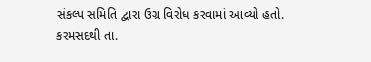સંકલ્પ સમિતિ દ્વારા ઉગ્ર વિરોધ કરવામાં આવ્યો હતો.
કરમસદથી તા.